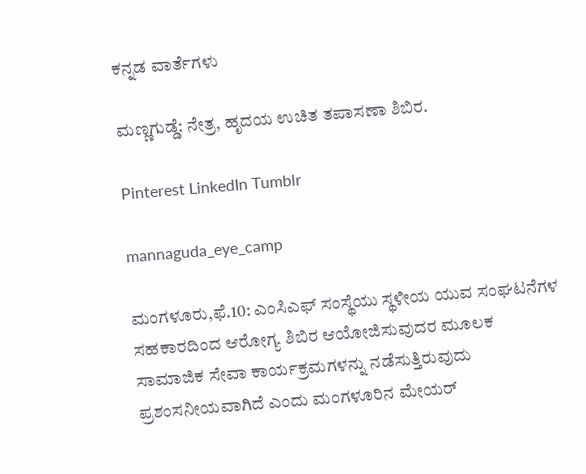ಕನ್ನಡ ವಾರ್ತೆಗಳು

ಮಣ್ಣಗುಡ್ಡೆ: ನೇತ್ರ, ಹೃದಯ‌ ಉಚಿತ ತಪಾಸಣಾ ಶಿಬಿರ.

Pinterest LinkedIn Tumblr

mannaguda_eye_camp

ಮಂಗಳೂರು,ಫೆ.10: ಎಂಸಿ‌ಎಫ್ ಸಂಸ್ಥೆಯು ಸ್ಥಳೀಯ ಯುವ ಸಂಘಟನೆಗಳ ಸಹಕಾರದಿಂದ‌ ಆರೋಗ್ಯ ಶಿಬಿರ ಆಯೋಜಿಸುವುದರ ಮೂಲಕ ಸಾಮಾಜಿಕ ಸೇವಾ ಕಾರ್ಯಕ್ರಮಗಳನ್ನು ನಡೆಸುತ್ತಿರುವುದು ಪ್ರಶಂಸನೀಯವಾಗಿದೆ ‌ಎಂದು ಮಂಗಳೂರಿನ ಮೇಯರ್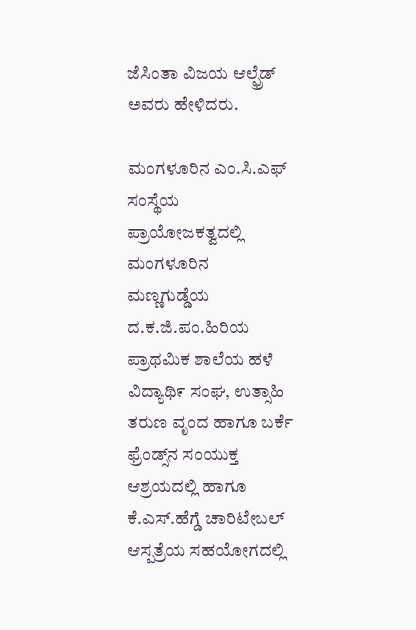ಜೆಸಿಂತಾ ವಿಜಯ‌ ಆಲ್ಫ್ರೆಡ್‌ ಅವರು ಹೇಳಿದರು.

ಮಂಗಳೂರಿನ ಎಂ.ಸಿ.ಎಫ್ ಸಂಸ್ಥೆಯ ಪ್ರಾಯೋಜಕತ್ವದಲ್ಲಿ ಮಂಗಳೂರಿನ ಮಣ್ಣಗುಡ್ಡೆಯ ದ.ಕ.ಜಿ.ಪಂ.ಹಿರಿಯ ಪ್ರಾಥಮಿಕ ಶಾಲೆಯ ಹಳೆ ವಿದ್ಯಾಥಿ೯ ಸಂಘ, ಉತ್ಸಾಹಿ ತರುಣ ವೃಂದ ಹಾಗೂ ಬರ್ಕೆ ಫ್ರೆಂಡ್ಸ್‌ನ ಸಂಯುಕ್ತ‌ ಆಶ್ರಯದಲ್ಲಿ ಹಾಗೂ ಕೆ.ಎಸ್.ಹೆಗ್ಡೆ ಚಾರಿಟೇಬಲ್ ಆಸ್ಪತ್ರೆಯ ಸಹಯೋಗದಲ್ಲಿ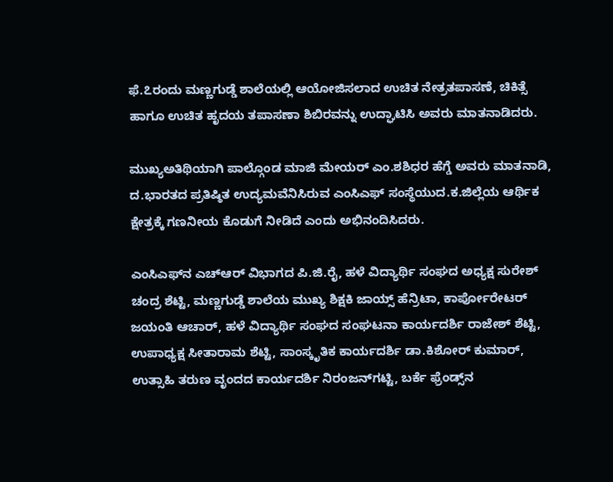ಫೆ.೭ರಂದು ಮಣ್ಣಗುಡ್ಡೆ ಶಾಲೆಯಲ್ಲಿ‌ ಆಯೋಜಿಸಲಾದ‌ ಉಚಿತ ನೇತ್ರತಪಾಸಣೆ, ಚಿಕಿತ್ಸೆ ಹಾಗೂ ಉಚಿತ ಹೃದಯ ತಪಾಸಣಾ ಶಿಬಿರವನ್ನು ಉದ್ಘಾಟಿಸಿ ಅವರು ಮಾತನಾಡಿದರು.

ಮುಖ್ಯ‌ಅತಿಥಿಯಾಗಿ ಪಾಲ್ಗೊಂಡ ಮಾಜಿ ಮೇಯರ್ ಎಂ.ಶಶಿಧರ ಹೆಗ್ಡೆ ಅವರು ಮಾತನಾಡಿ, ದ.ಭಾರತದ ಪ್ರತಿಷ್ಠಿತ ಉದ್ಯಮವೆನಿಸಿರುವ ಎಂಸಿ‌ಎಫ್ ಸಂಸ್ಥೆಯುದ.ಕ.ಜಿಲ್ಲೆಯ ಆರ್ಥಿಕ ಕ್ಷೇತ್ರಕ್ಕೆ ಗಣನೀಯ ಕೊಡುಗೆ ನೀಡಿದೆ‌ ಎಂದು ಅಭಿನಂದಿಸಿದರು.

ಎಂಸಿ‌ಎಫ್‌ನ ಎಚ್‌ಆರ್ ವಿಭಾಗದ ಪಿ.ಜಿ.ರೈ, ಹಳೆ ವಿದ್ಯಾರ್ಥಿ ಸಂಘದ‌ ಅಧ್ಯಕ್ಷ ಸುರೇಶ್‌ ಚಂದ್ರ ಶೆಟ್ಟಿ, ಮಣ್ಣಗುಡ್ಡೆ ಶಾಲೆಯ ಮುಖ್ಯ ಶಿಕ್ಷಕಿ ಜಾಯ್ಸ್ ಹೆನ್ರಿಟಾ, ಕಾರ್ಪೋರೇಟರ್ ಜಯಂತಿ ‌ಆಚಾರ್, ಹಳೆ ವಿದ್ಯಾರ್ಥಿ ಸಂಘದ ಸಂಘಟನಾ ಕಾರ್ಯದರ್ಶಿ ರಾಜೇಶ್ ಶೆಟ್ಟಿ, ಉಪಾಧ್ಯಕ್ಷ ಸೀತಾರಾಮ ಶೆಟ್ಟಿ, ಸಾಂಸ್ಕೃತಿಕ ಕಾರ್ಯದರ್ಶಿ ಡಾ.ಕಿಶೋರ್‌ ಕುಮಾರ್, ಉತ್ಸಾಹಿ ತರುಣ ವೃಂದದ ಕಾರ್ಯದರ್ಶಿ ನಿರಂಜನ್‌ಗಟ್ಟಿ, ಬರ್ಕೆ ಫ್ರೆಂಡ್ಸ್‌ನ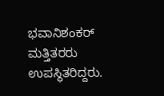ಭವಾನಿಶಂಕರ್ ಮತ್ತಿತರರು ಉಪಸ್ಥಿತರಿದ್ದರು.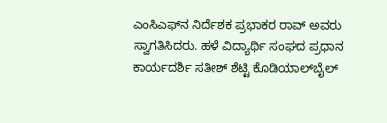ಎಂಸಿ‌ಎಫ್‌ನ ನಿರ್ದೆಶಕ ಪ್ರಭಾಕರ ರಾವ್‌ ಅವರು ಸ್ವಾಗತಿಸಿದರು. ಹಳೆ ವಿದ್ಯಾರ್ಥಿ ಸಂಘದ ಪ್ರಧಾನ ಕಾರ್ಯದರ್ಶಿ ಸತೀಶ್ ಶೆಟ್ಟಿ ಕೊಡಿಯಾಲ್‌ಬೈಲ್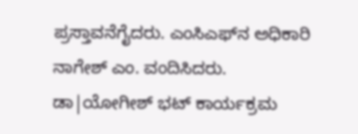ಪ್ರಸ್ತಾವನೆಗೈದರು. ಎಂಸಿ‌ಎಫ್‌ನ ಅಧಿಕಾರಿ ನಾಗೇಶ್ ಎಂ. ವಂದಿಸಿದರು. ಡಾ|ಯೋಗೀಶ್ ಭಟ್ ಕಾರ್ಯಕ್ರಮ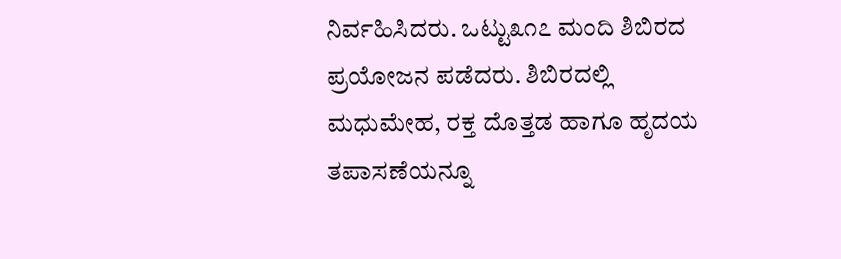ನಿರ್ವಹಿಸಿದರು. ಒಟ್ಟು೩೧೭ ಮಂದಿ ಶಿಬಿರದ ಪ್ರಯೋಜನ ಪಡೆದರು. ಶಿಬಿರದಲ್ಲಿ ಮಧುಮೇಹ, ರಕ್ತ ದೊತ್ತಡ ಹಾಗೂ ಹೃದಯ ತಪಾಸಣೆಯನ್ನೂ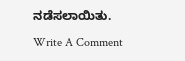ನಡೆಸಲಾಯಿತು.

Write A Comment